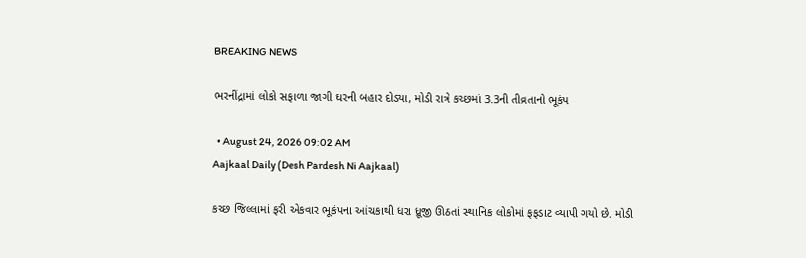BREAKING NEWS

ભરનીંદ્રામાં લોકો સફાળા જાગી ઘરની બહાર દોડ્યા, મોડી રાત્રે કચ્છમાં 3.3ની તીવ્રતાનો ભૂકંપ

  • August 24, 2026 09:02 AM
Aajkaal Daily (Desh Pardesh Ni Aajkaal)

કચ્છ જિલ્લામાં ફરી એકવાર ભૂકંપના આંચકાથી ધરા ધ્રૂજી ઊઠતાં સ્થાનિક લોકોમાં ફફડાટ વ્યાપી ગયો છે. મોડી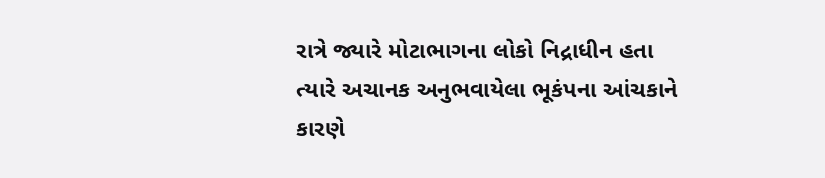રાત્રે જ્યારે મોટાભાગના લોકો નિદ્રાધીન હતા ત્યારે અચાનક અનુભવાયેલા ભૂકંપના આંચકાને કારણે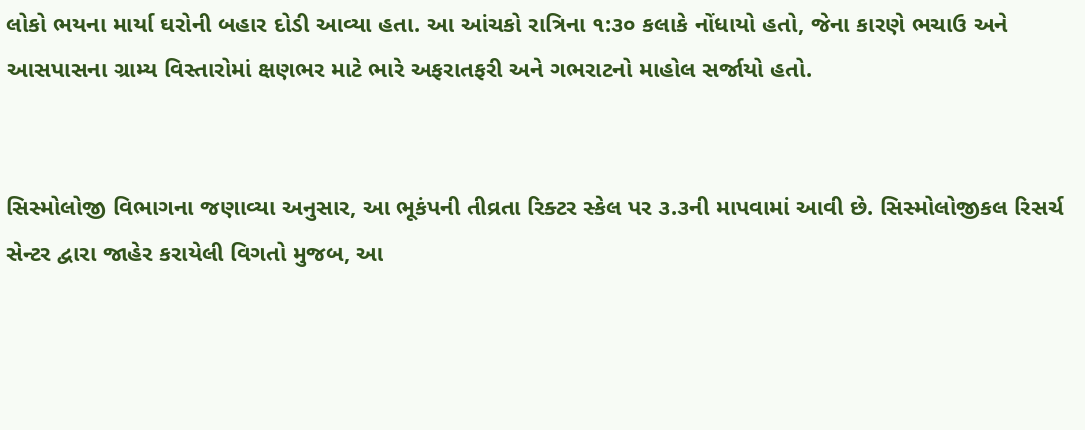લોકો ભયના માર્યા ઘરોની બહાર દોડી આવ્યા હતા. આ આંચકો રાત્રિના ૧:૩૦ કલાકે નોંધાયો હતો, જેના કારણે ભચાઉ અને આસપાસના ગ્રામ્ય વિસ્તારોમાં ક્ષણભર માટે ભારે અફરાતફરી અને ગભરાટનો માહોલ સર્જાયો હતો.


સિસ્મોલોજી વિભાગના જણાવ્યા અનુસાર, આ ભૂકંપની તીવ્રતા રિક્ટર સ્કેલ પર ૩.૩ની માપવામાં આવી છે. સિસ્મોલોજીકલ રિસર્ચ સેન્ટર દ્વારા જાહેર કરાયેલી વિગતો મુજબ, આ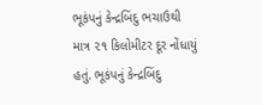ભૂકંપનું કેન્દ્રબિંદુ ભચાઉથી માત્ર ૨૧ કિલોમીટર દૂર નોંધાયું હતું. ભૂકંપનું કેન્દ્રબિંદુ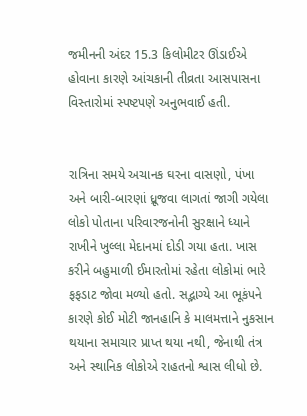જમીનની અંદર 15.3 કિલોમીટર ઊંડાઈએ હોવાના કારણે આંચકાની તીવ્રતા આસપાસના વિસ્તારોમાં સ્પષ્ટપણે અનુભવાઈ હતી.


રાત્રિના સમયે અચાનક ઘરના વાસણો, પંખા અને બારી-બારણાં ધ્રૂજવા લાગતાં જાગી ગયેલા લોકો પોતાના પરિવારજનોની સુરક્ષાને ધ્યાને રાખીને ખુલ્લા મેદાનમાં દોડી ગયા હતા. ખાસ કરીને બહુમાળી ઈમારતોમાં રહેતા લોકોમાં ભારે ફફડાટ જોવા મળ્યો હતો. સદ્ભાગ્યે આ ભૂકંપને કારણે કોઈ મોટી જાનહાનિ કે માલમત્તાને નુકસાન થયાના સમાચાર પ્રાપ્ત થયા નથી, જેનાથી તંત્ર અને સ્થાનિક લોકોએ રાહતનો શ્વાસ લીધો છે.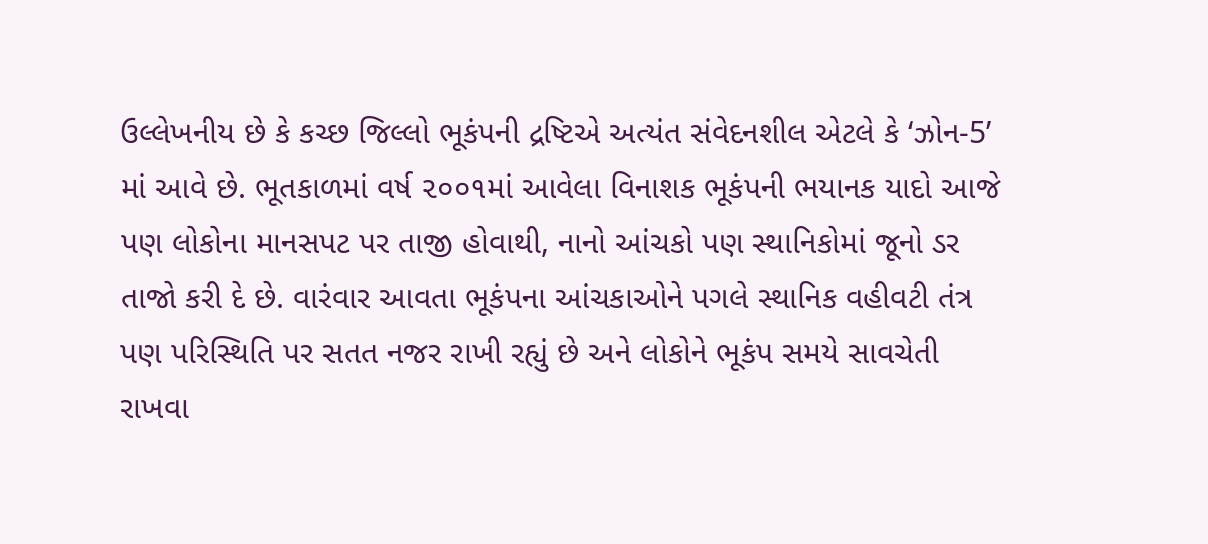ઉલ્લેખનીય છે કે કચ્છ જિલ્લો ભૂકંપની દ્રષ્ટિએ અત્યંત સંવેદનશીલ એટલે કે ‘ઝોન-5’ માં આવે છે. ભૂતકાળમાં વર્ષ ૨૦૦૧માં આવેલા વિનાશક ભૂકંપની ભયાનક યાદો આજે પણ લોકોના માનસપટ પર તાજી હોવાથી, નાનો આંચકો પણ સ્થાનિકોમાં જૂનો ડર તાજો કરી દે છે. વારંવાર આવતા ભૂકંપના આંચકાઓને પગલે સ્થાનિક વહીવટી તંત્ર પણ પરિસ્થિતિ પર સતત નજર રાખી રહ્યું છે અને લોકોને ભૂકંપ સમયે સાવચેતી રાખવા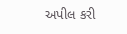અપીલ કરી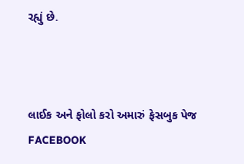રહ્યું છે.



લાઈક અને ફોલો કરો અમારું ફેસબુક પેજ FACEBOOK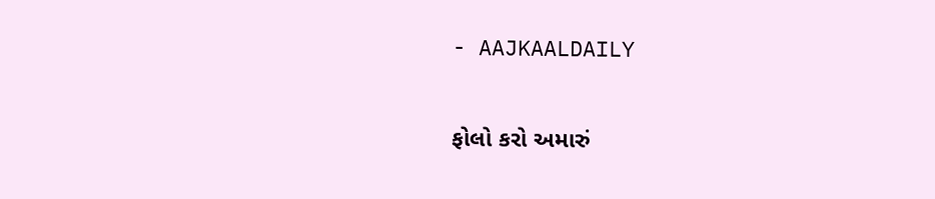- AAJKAALDAILY


ફોલો કરો અમારું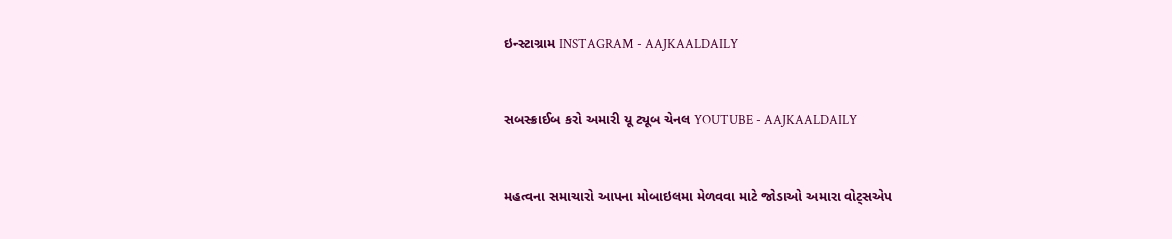ઇન્સ્ટાગ્રામ INSTAGRAM - AAJKAALDAILY


સબસ્ક્રાઈબ કરો અમારી યૂ ટ્યૂબ ચેનલ YOUTUBE - AAJKAALDAILY


મહત્વના સમાચારો આપના મોબાઇલમા મેળવવા માટે જોડાઓ અમારા વોટ્સએપ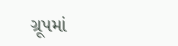ગ્રૂપમાં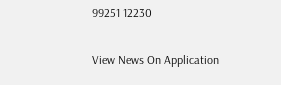99251 12230

View News On Application